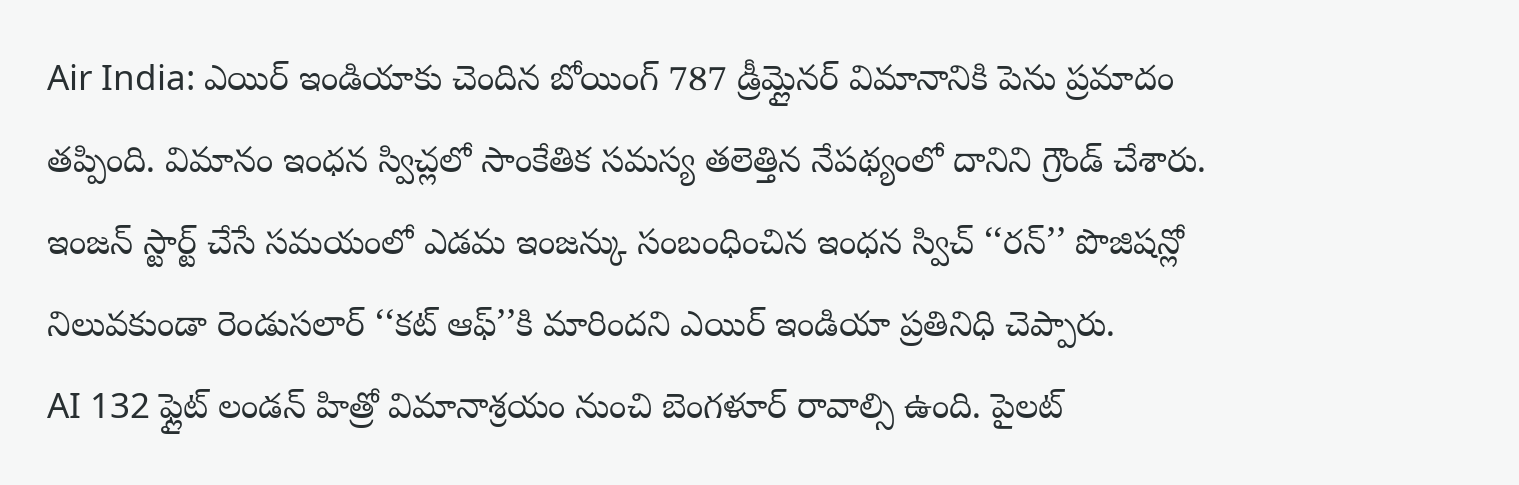Air India: ఎయిర్ ఇండియాకు చెందిన బోయింగ్ 787 డ్రీమ్లైనర్ విమానానికి పెను ప్రమాదం తప్పింది. విమానం ఇంధన స్విచ్లలో సాంకేతిక సమస్య తలెత్తిన నేపథ్యంలో దానిని గ్రౌండ్ చేశారు. ఇంజన్ స్టార్ట్ చేసే సమయంలో ఎడమ ఇంజన్కు సంబంధించిన ఇంధన స్విచ్ ‘‘రన్’’ పొజిషన్లో నిలువకుండా రెండుసలార్ ‘‘కట్ ఆఫ్’’కి మారిందని ఎయిర్ ఇండియా ప్రతినిధి చెప్పారు.
AI 132 ఫ్లైట్ లండన్ హిత్రో విమానాశ్రయం నుంచి బెంగళూర్ రావాల్సి ఉంది. పైలట్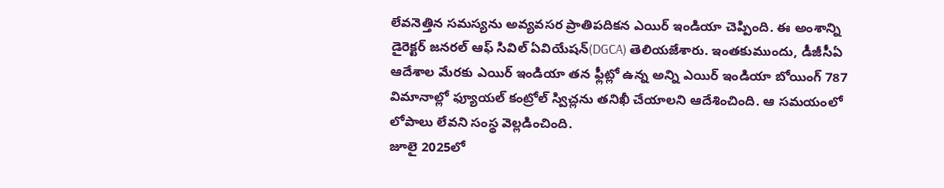లేవనెత్తిన సమస్యను అవ్యవసర ప్రాతిపదికన ఎయిర్ ఇండియా చెప్పింది. ఈ అంశాన్ని డైరెక్టర్ జనరల్ ఆఫ్ సివిల్ ఏవియేషన్(DGCA) తెలియజేశారు. ఇంతకుముందు, డీజీసీఏ ఆదేశాల మేరకు ఎయిర్ ఇండియా తన ఫ్లీట్లో ఉన్న అన్ని ఎయిర్ ఇండియా బోయింగ్ 787 విమానాల్లో ఫ్యూయల్ కంట్రోల్ స్విచ్లను తనిఖీ చేయాలని ఆదేశించింది. ఆ సమయంలో లోపాలు లేవని సంస్థ వెల్లడించింది.
జూలై 2025లో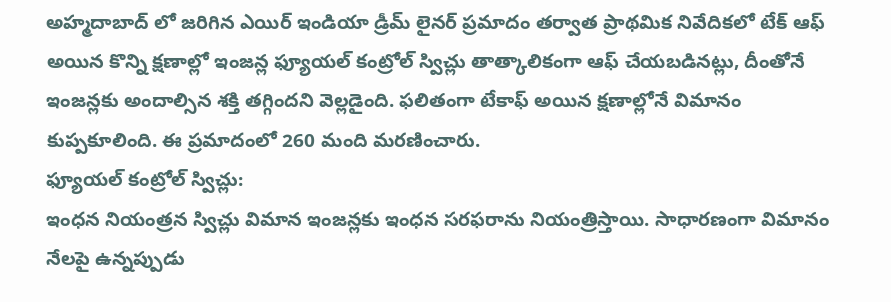అహ్మదాబాద్ లో జరిగిన ఎయిర్ ఇండియా డ్రీమ్ లైనర్ ప్రమాదం తర్వాత ప్రాథమిక నివేదికలో టేక్ ఆఫ్ అయిన కొన్ని క్షణాల్లో ఇంజన్ల ఫ్యూయల్ కంట్రోల్ స్విచ్లు తాత్కాలికంగా ఆఫ్ చేయబడినట్లు, దీంతోనే ఇంజన్లకు అందాల్సిన శక్తి తగ్గిందని వెల్లడైంది. ఫలితంగా టేకాఫ్ అయిన క్షణాల్లోనే విమానం కుప్పకూలింది. ఈ ప్రమాదంలో 260 మంది మరణించారు.
ఫ్యూయల్ కంట్రోల్ స్విచ్లు:
ఇంధన నియంత్రన స్విచ్లు విమాన ఇంజన్లకు ఇంధన సరఫరాను నియంత్రిస్తాయి. సాధారణంగా విమానం నేలపై ఉన్నప్పుడు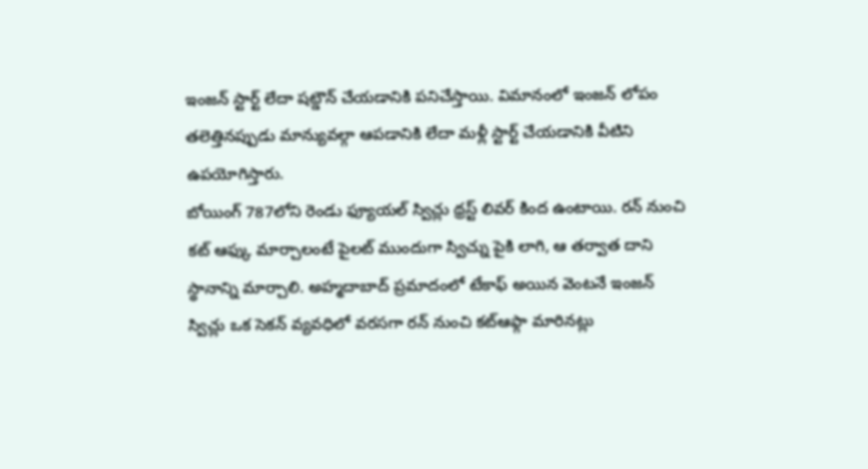ఇంజన్ స్టార్ట్ లేదా షట్డౌన్ చేయడానికి పనిచేస్తాయి. విమానంలో ఇంజన్ లోపం తలెత్తినప్పుడు మాన్యువల్గా ఆపడానికి లేదా మళ్లీ స్టార్ట్ చేయడానికి వీటిని ఉపయోగిస్తారు.
బోయింగ్ 787లోని రెండు ఫ్యూయల్ స్విచ్లు థ్రస్ట్ లివర్ కింద ఉంటాయి. రన్ నుంచి కట్ ఆఫ్కు మార్చాలంటే పైలట్ ముందుగా స్విచ్ను పైకి లాగి, ఆ తర్వాత దాని స్థానాన్ని మార్చాలి. అహ్మదాబాద్ ప్రమాదంలో టేకాఫ్ అయిన వెంటనే ఇంజన్ స్విచ్లు ఒక సెకన్ వ్యవధిలో వరసగా రన్ నుంచి కట్ఆఫ్గా మారినట్లు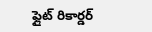ఫ్లైట్ రికార్డర్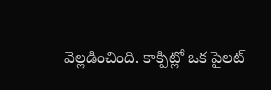వెల్లడించింది. కాక్పిట్లో ఒక పైలట్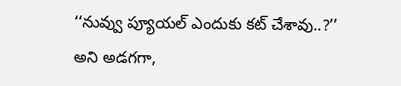‘‘నువ్వు ప్యూయల్ ఎందుకు కట్ చేశావు..?’’ అని అడగగా,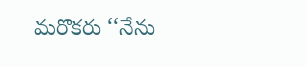మరొకరు ‘‘నేను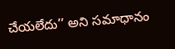చేయలేదు’’ అని సమాధానం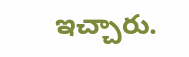ఇచ్చారు.